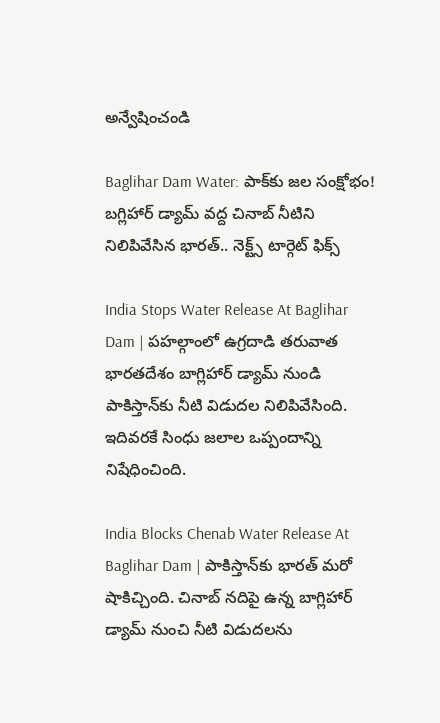అన్వేషించండి

Baglihar Dam Water: పాక్‌కు జల సంక్షోభం! బగ్లిహార్ డ్యామ్ వద్ద చినాబ్ నీటిని నిలిపివేసిన భారత్.. నెక్ట్స్ టార్గెట్ ఫిక్స్

India Stops Water Release At Baglihar Dam | పహల్గాంలో ఉగ్రదాడి తరువాత భారతదేశం బాగ్లిహార్ డ్యామ్‌ నుండి పాకిస్తాన్‌కు నీటి విడుదల నిలిపివేసింది. ఇదివరకే సింధు జలాల ఒప్పందాన్ని నిషేధించింది.

India Blocks Chenab Water Release At Baglihar Dam | పాకిస్తాన్‌కు భారత్ మరో షాకిచ్చింది. చినాబ్ నదిపై ఉన్న బాగ్లిహార్ డ్యామ్ నుంచి నీటి విడుదలను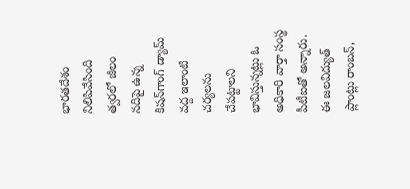భారతదేశం నిలిపివేసింది త్వరలో జీలం నదిపై ఉన్న కిషన్‌గాంగ్ డ్యామ్ వద్ద ఇలాంటి చర్యలను చేపట్టాలని భావిస్తున్నట్లు ఓ అధికారి వార్తా సంస్థ పీటీఐతో అన్నారు. ఈ జలవిద్యుత్ ప్లాంట్లు రాంబన్,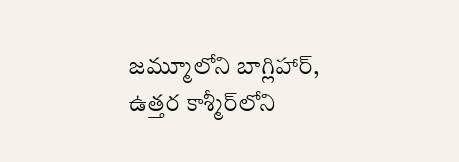జమ్మూలోని బాగ్లిహార్, ఉత్తర కాశ్మీర్‌లోని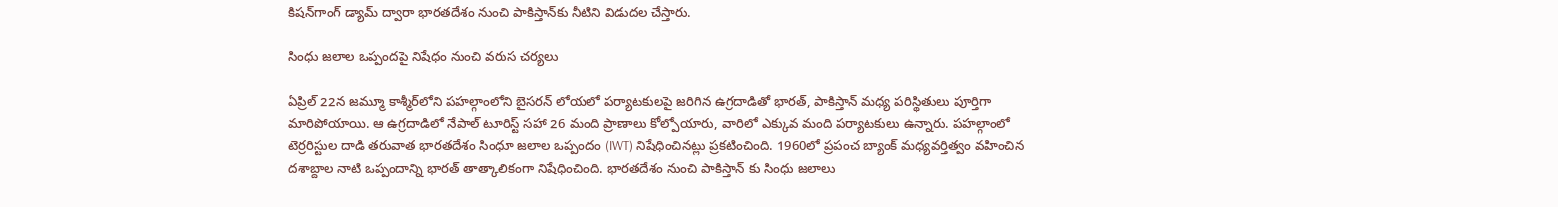కిషన్‌గాంగ్ డ్యామ్ ద్వారా భారతదేశం నుంచి పాకిస్తాన్‌కు నీటిని విడుదల చేస్తారు.

సింధు జలాల ఒప్పందపై నిషేధం నుంచి వరుస చర్యలు

ఏప్రిల్ 22న జమ్మూ కాశ్మీర్‌లోని పహల్గాంలోని బైసరన్ లోయలో పర్యాటకులపై జరిగిన ఉగ్రదాడితో భారత్, పాకిస్తాన్ మధ్య పరిస్థితులు పూర్తిగా మారిపోయాయి. ఆ ఉగ్రదాడిలో నేపాల్ టూరిస్ట్ సహా 26 మంది ప్రాణాలు కోల్పోయారు, వారిలో ఎక్కువ మంది పర్యాటకులు ఉన్నారు. పహల్గాంలో టెర్రరిస్టుల దాడి తరువాత భారతదేశం సింధూ జలాల ఒప్పందం (IWT) నిషేధించినట్లు ప్రకటించింది. 1960లో ప్రపంచ బ్యాంక్ మధ్యవర్తిత్వం వహించిన దశాబ్దాల నాటి ఒప్పందాన్ని భారత్ తాత్కాలికంగా నిషేధించింది. భారతదేశం నుంచి పాకిస్తాన్ కు సింధు జలాలు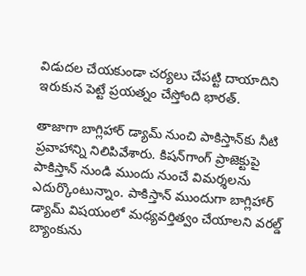విడుదల చేయకుండా చర్యలు చేపట్టి దాయాదిని ఇరుకున పెట్టే ప్రయత్నం చేస్తోంది భారత్.

తాజాగా బాగ్లిహార్ డ్యామ్ నుంచి పాకిస్తాన్‌కు నీటి ప్రవాహాన్ని నిలిపివేశారు. కిషన్‌గాంగ్ ప్రాజెక్టుపై పాకిస్తాన్ నుండి ముందు నుంచే విమర్శలను ఎదుర్కొంటున్నాం. పాకిస్తాన్ ముందుగా బాగ్లిహార్ డ్యామ్ విషయంలో మధ్యవర్తిత్వం చేయాలని వరల్డ్ బ్యాంకును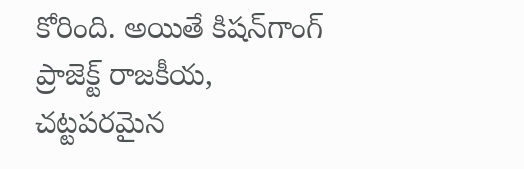కోరింది. అయితే కిషన్‌గాంగ్ ప్రాజెక్ట్ రాజకీయ, చట్టపరమైన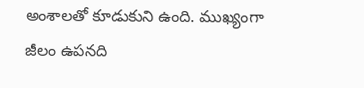అంశాలతో కూడుకుని ఉంది. ముఖ్యంగా జీలం ఉపనది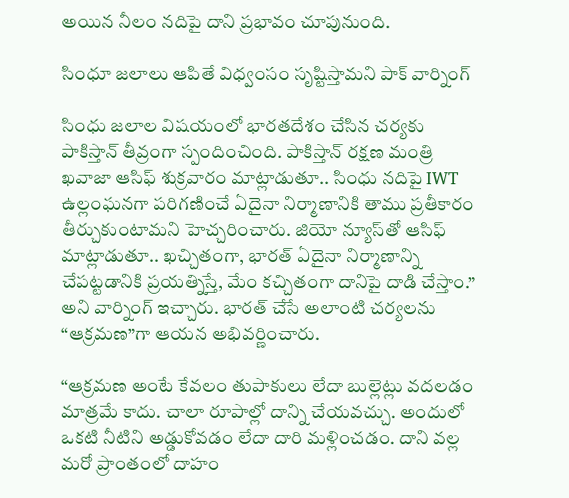అయిన నీలం నదిపై దాని ప్రభావం చూపునుంది.

సింధూ జలాలు ఆపితే విధ్వంసం సృష్టిస్తామని పాక్ వార్నింగ్

సింధు జలాల విషయంలో భారతదేశం చేసిన చర్యకు పాకిస్తాన్ తీవ్రంగా స్పందించింది. పాకిస్తాన్ రక్షణ మంత్రి ఖవాజా ఆసిఫ్ శుక్రవారం మాట్లాడుతూ.. సింధు నదిపై IWT ఉల్లంఘనగా పరిగణించే ఏదైనా నిర్మాణానికి తాము ప్రతీకారం తీర్చుకుంటామని హెచ్చరించారు. జియో న్యూస్‌తో ఆసిఫ్ మాట్లాడుతూ.. ఖచ్చితంగా, భారత్ ఏదైనా నిర్మాణాన్ని చేపట్టడానికి ప్రయత్నిస్తే, మేం కచ్చితంగా దానిపై దాడి చేస్తాం.” అని వార్నింగ్ ఇచ్చారు. భారత్ చేసే అలాంటి చర్యలను “ఆక్రమణ”గా ఆయన అభివర్ణించారు.

“ఆక్రమణ అంటే కేవలం తుపాకులు లేదా బుల్లెట్లు వదలడం మాత్రమే కాదు. చాలా రూపాల్లో దాన్ని చేయవచ్చు. అందులో ఒకటి నీటిని అడ్డుకోవడం లేదా దారి మళ్లించడం. దాని వల్ల మరో ప్రాంతంలో దాహం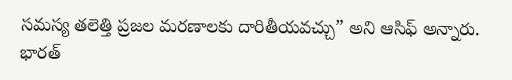సమస్య తలెత్తి ప్రజల మరణాలకు దారితీయవచ్చు” అని ఆసిఫ్ అన్నారు. భారత్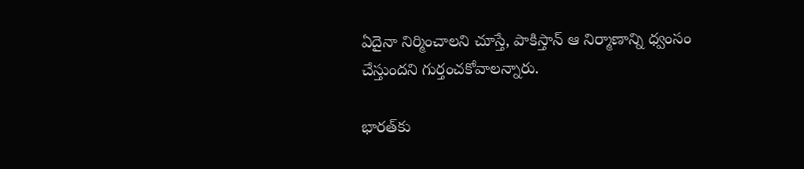ఏదైనా నిర్మించాలని చూస్తే, పాకిస్తాన్ ఆ నిర్మాణాన్ని ధ్వంసం చేస్తుందని గుర్తంచకోవాలన్నారు.

భారత్‌కు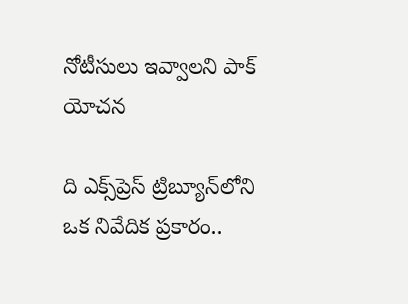నోటీసులు ఇవ్వాలని పాక్ యోచన

ది ఎక్స్‌ప్రెస్ ట్రిబ్యూన్‌లోని ఒక నివేదిక ప్రకారం..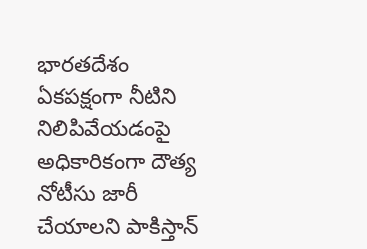భారతదేశం ఏకపక్షంగా నీటిని నిలిపివేయడంపై అధికారికంగా దౌత్య నోటీసు జారీ చేయాలని పాకిస్తాన్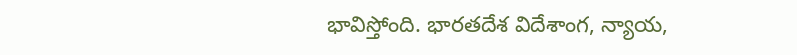భావిస్తోంది. భారతదేశ విదేశాంగ, న్యాయ,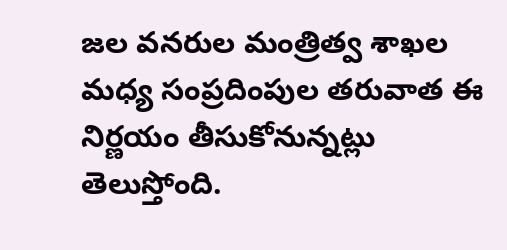జల వనరుల మంత్రిత్వ శాఖల మధ్య సంప్రదింపుల తరువాత ఈ నిర్ణయం తీసుకోనున్నట్లు తెలుస్తోంది.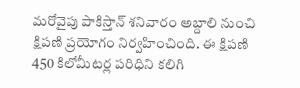మరోవైపు పాకిస్తాన్ శనివారం అబ్దాలి నుంచి క్షిపణి ప్రయోగం నిర్వహించింది. ఈ క్షిపణి 450 కిలోమీటర్ల పరిధిని కలిగి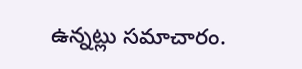ఉన్నట్లు సమాచారం.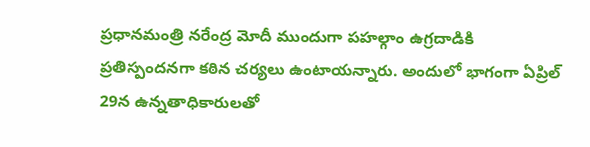ప్రధానమంత్రి నరేంద్ర మోదీ ముందుగా పహల్గాం ఉగ్రదాడికి ప్రతిస్పందనగా కఠిన చర్యలు ఉంటాయన్నారు. అందులో భాగంగా ఏప్రిల్ 29న ఉన్నతాధికారులతో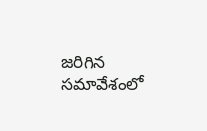జరిగిన సమావేశంలో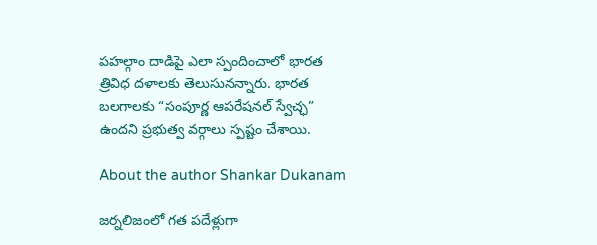పహల్గాం దాడిపై ఎలా స్పందించాలో భారత త్రివిధ దళాలకు తెలుసునన్నారు. భారత బలగాలకు “సంపూర్ణ ఆపరేషనల్ స్వేచ్ఛ” ఉందని ప్రభుత్వ వర్గాలు స్పష్టం చేశాయి.

About the author Shankar Dukanam

జర్నలిజంలో గత పదేళ్లుగా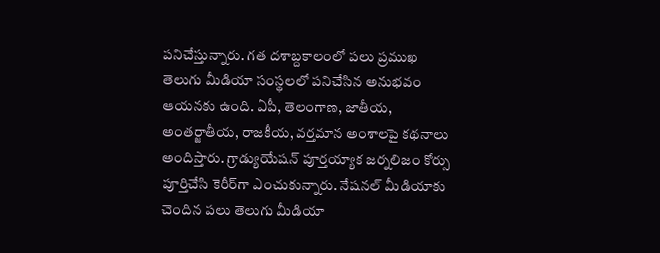పనిచేస్తున్నారు. గత దశాబ్దకాలంలో పలు ప్రముఖ తెలుగు మీడియా సంస్థలలో పనిచేసిన అనుభవం ఆయనకు ఉంది. ఏపీ, తెలంగాణ, జాతీయ, అంతర్జాతీయ, రాజకీయ, వర్తమాన అంశాలపై కథనాలు అందిస్తారు. గ్రాడ్యుయేషన్ పూర్తయ్యాక జర్నలిజం కోర్సు పూర్తిచేసి కెరీర్‌గా ఎంచుకున్నారు. నేషనల్ మీడియాకు చెందిన పలు తెలుగు మీడియా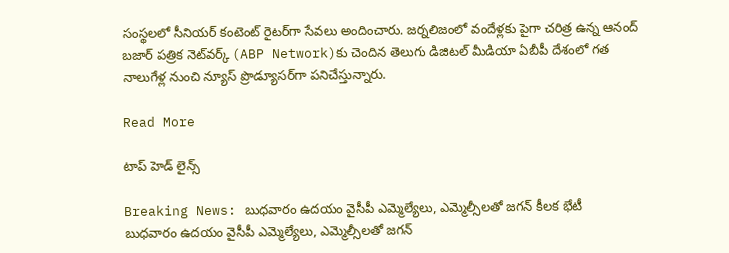సంస్థలలో సీనియర్ కంటెంట్ రైటర్‌గా సేవలు అందించారు. జర్నలిజంలో వందేళ్లకు పైగా చరిత్ర ఉన్న ఆనంద్ బజార్ పత్రిక నెట్‌వర్క్ (ABP Network)కు చెందిన తెలుగు డిజిటల్ మీడియా ఏబీపీ దేశంలో గత నాలుగేళ్ల నుంచి న్యూస్ ప్రొడ్యూసర్‌గా పనిచేస్తున్నారు.

Read More

టాప్ హెడ్ లైన్స్

Breaking News: బుధవారం ఉదయం వైసీపీ ఎమ్మెల్యేలు, ఎమ్మెల్సీలతో జగన్ కీలక భేటీ
బుధవారం ఉదయం వైసీపీ ఎమ్మెల్యేలు, ఎమ్మెల్సీలతో జగన్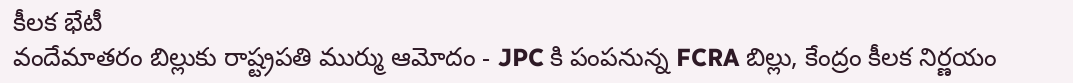కీలక భేటీ
వందేమాతరం బిల్లుకు రాష్ట్రపతి ముర్ము ఆమోదం - JPC కి పంపనున్న FCRA బిల్లు, కేంద్రం కీలక నిర్ణయం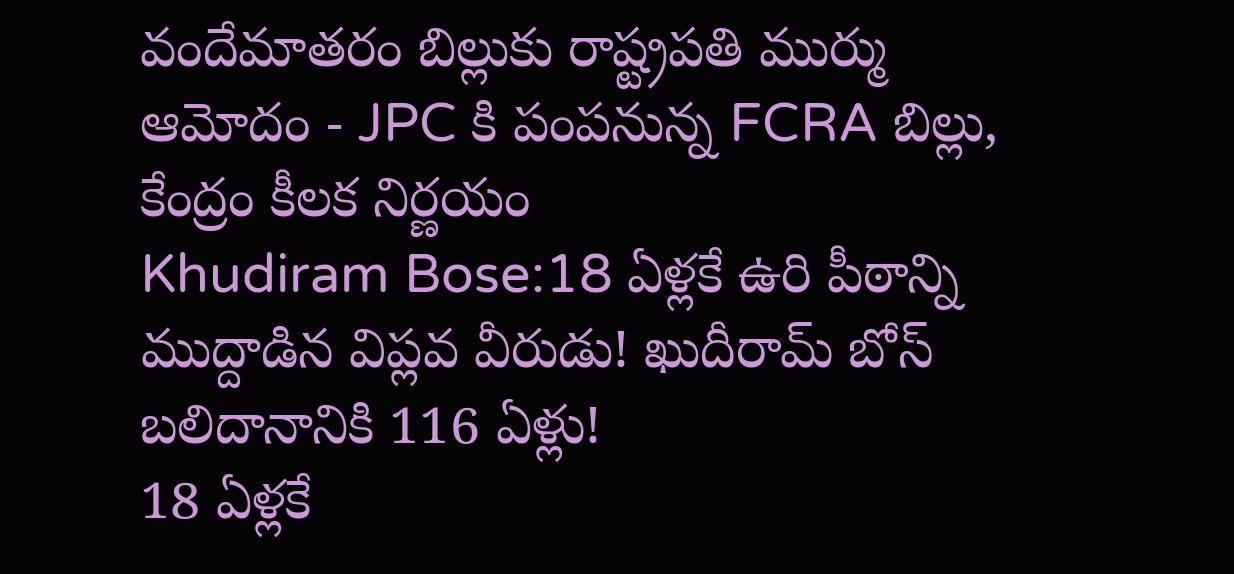వందేమాతరం బిల్లుకు రాష్ట్రపతి ముర్ము ఆమోదం - JPC కి పంపనున్న FCRA బిల్లు, కేంద్రం కీలక నిర్ణయం
Khudiram Bose:18 ఏళ్లకే ఉరి పీఠాన్ని ముద్దాడిన విప్లవ వీరుడు! ఖుదీరామ్‌ బోస్‌ బలిదానానికి 116 ఏళ్లు!
18 ఏళ్లకే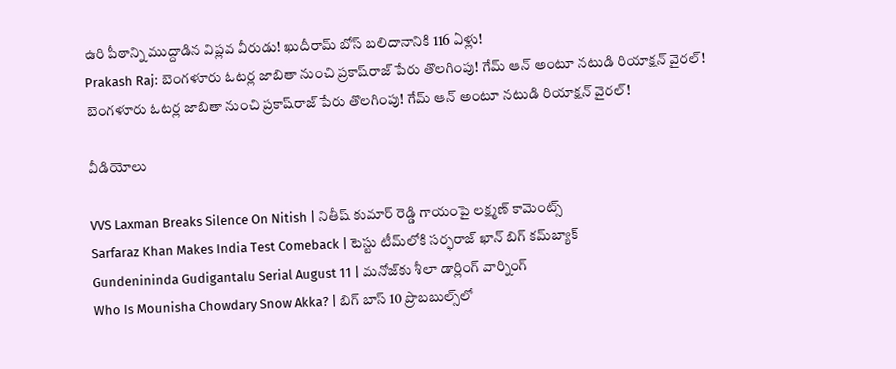ఉరి పీఠాన్ని ముద్దాడిన విప్లవ వీరుడు! ఖుదీరామ్‌ బోస్‌ బలిదానానికి 116 ఏళ్లు!
Prakash Raj: బెంగళూరు ఓటర్ల జాబితా నుంచి ప్రకాష్‌రాజ్ పేరు తొలగింపు! గేమ్‌ ఆన్ అంటూ నటుడి రియాక్షన్ వైరల్!
బెంగళూరు ఓటర్ల జాబితా నుంచి ప్రకాష్‌రాజ్ పేరు తొలగింపు! గేమ్‌ ఆన్ అంటూ నటుడి రియాక్షన్ వైరల్!

వీడియోలు

VVS Laxman Breaks Silence On Nitish | నితీష్ కుమార్ రెడ్డి గాయంపై లక్ష్మణ్ కామెంట్స్
Sarfaraz Khan Makes India Test Comeback | టెస్టు టీమ్‌లోకి సర్ఫరాజ్ ఖాన్ బిగ్ కమ్‌బ్యాక్
Gundenininda Gudigantalu Serial August 11 | మనోజ్‌కు శీలా డార్లింగ్ వార్నింగ్
Who Is Mounisha Chowdary Snow Akka? | బిగ్ బాస్ 10 ప్రొబబుల్స్‌లో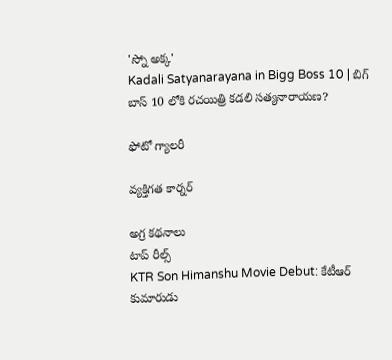'స్నో అక్క'
Kadali Satyanarayana in Bigg Boss 10 | బిగ్ బాస్ 10 లోకి రచయిత్రి కడలి సత్యనారాయణ?

ఫోటో గ్యాలరీ

వ్యక్తిగత కార్నర్

అగ్ర కథనాలు
టాప్ రీల్స్
KTR Son Himanshu Movie Debut: కేటీఆర్ కుమారుడు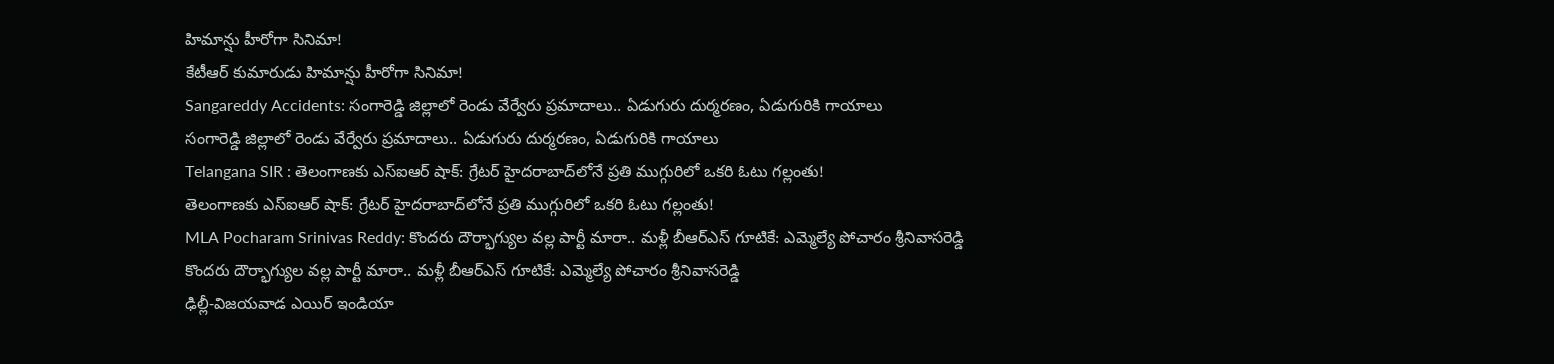హిమాన్షు హీరోగా సినిమా!
కేటీఆర్ కుమారుడు హిమాన్షు హీరోగా సినిమా!
Sangareddy Accidents: సంగారెడ్డి జిల్లాలో రెండు వేర్వేరు ప్రమాదాలు.. ఏడుగురు దుర్మరణం, ఏడుగురికి గాయాలు
సంగారెడ్డి జిల్లాలో రెండు వేర్వేరు ప్రమాదాలు.. ఏడుగురు దుర్మరణం, ఏడుగురికి గాయాలు
Telangana SIR : తెలంగాణకు ఎస్ఐఆర్ షాక్: గ్రేటర్ హైదరాబాద్‌లోనే ప్రతి ముగ్గురిలో ఒకరి ఓటు గల్లంతు!
తెలంగాణకు ఎస్ఐఆర్ షాక్: గ్రేటర్ హైదరాబాద్‌లోనే ప్రతి ముగ్గురిలో ఒకరి ఓటు గల్లంతు!
MLA Pocharam Srinivas Reddy: కొందరు దౌర్భాగ్యుల వల్ల పార్టీ మారా.. మళ్లీ బీఆర్ఎస్‌ గూటికే: ఎమ్మెల్యే పోచారం శ్రీనివాసరెడ్డి
కొందరు దౌర్భాగ్యుల వల్ల పార్టీ మారా.. మళ్లీ బీఆర్ఎస్‌ గూటికే: ఎమ్మెల్యే పోచారం శ్రీనివాసరెడ్డి
ఢిల్లీ-విజయవాడ ఎయిర్ ఇండియా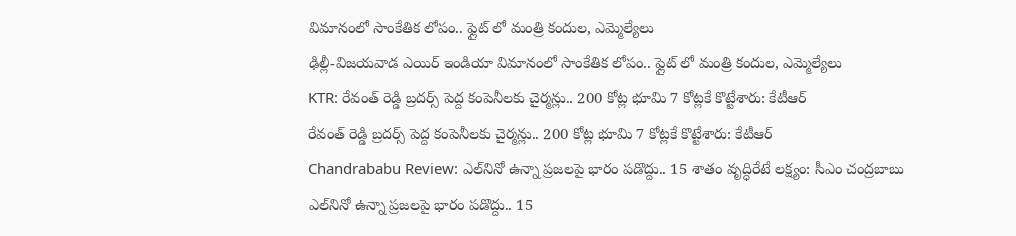విమానంలో సాంకేతిక లోపం.. ఫ్లైట్ లో మంత్రి కందుల, ఎమ్మెల్యేలు
ఢిల్లీ-విజయవాడ ఎయిర్ ఇండియా విమానంలో సాంకేతిక లోపం.. ఫ్లైట్ లో మంత్రి కందుల, ఎమ్మెల్యేలు
KTR: రేవంత్ రెడ్డి బ్రదర్స్ పెద్ద కంపెనీలకు చైర్మన్లు.. 200 కోట్ల భూమి 7 కోట్లకే కొట్టేశారు: కేటీఆర్
రేవంత్ రెడ్డి బ్రదర్స్ పెద్ద కంపెనీలకు చైర్మన్లు.. 200 కోట్ల భూమి 7 కోట్లకే కొట్టేశారు: కేటీఆర్
Chandrababu Review: ఎల్‌నినో ఉన్నా ప్రజలపై భారం పడొద్దు.. 15 శాతం వృద్ధిరేటే లక్ష్యం: సీఎం చంద్రబాబు
ఎల్‌నినో ఉన్నా ప్రజలపై భారం పడొద్దు.. 15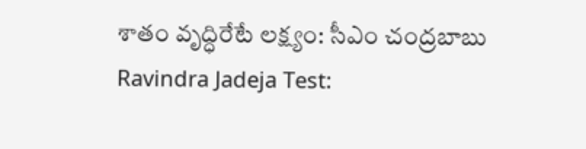శాతం వృద్ధిరేటే లక్ష్యం: సీఎం చంద్రబాబు
Ravindra Jadeja Test: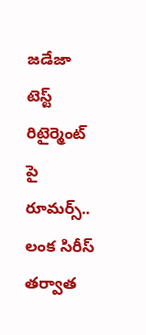జడేజా టెస్ట్ రిటైర్మెంట్ పై రూమర్స్.. లంక సిరీస్ తర్వాత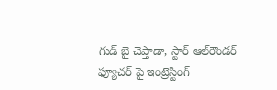గుడ్ బై చెప్తాడా, స్టార్ ఆల్‌రౌండర్ ఫ్యూచర్ పై ఇంట్రెస్టింగ్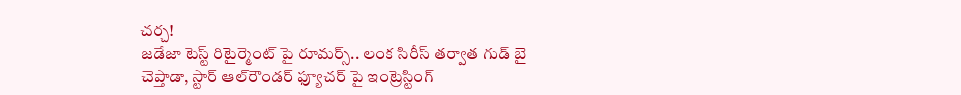చ‌ర్చ‌!
జడేజా టెస్ట్ రిటైర్మెంట్ పై రూమర్స్.. లంక సిరీస్ తర్వాత గుడ్ బై చెప్తాడా, స్టార్ ఆల్‌రౌండర్ ఫ్యూచర్ పై ఇంట్రెస్టింగ్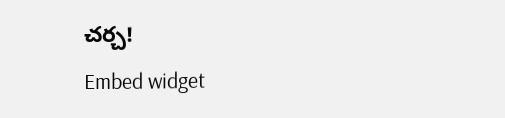చ‌ర్చ‌!
Embed widget